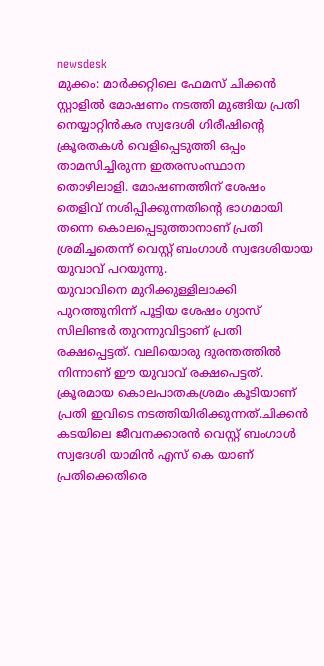newsdesk
മുക്കം: മാർക്കറ്റിലെ ഫേമസ് ചിക്കൻ സ്റ്റാളിൽ മോഷണം നടത്തി മുങ്ങിയ പ്രതി നെയ്യാറ്റിൻകര സ്വദേശി ഗിരീഷിൻ്റെ ക്രൂരതകൾ വെളിപ്പെടുത്തി ഒപ്പം താമസിച്ചിരുന്ന ഇതരസംസ്ഥാന തൊഴിലാളി. മോഷണത്തിന് ശേഷം തെളിവ് നശിപ്പിക്കുന്നതിൻ്റെ ഭാഗമായി തന്നെ കൊലപ്പെടുത്താനാണ് പ്രതി ശ്രമിച്ചതെന്ന് വെസ്റ്റ് ബംഗാൾ സ്വദേശിയായ യുവാവ് പറയുന്നു.
യുവാവിനെ മുറിക്കുള്ളിലാക്കി പുറത്തുനിന്ന് പൂട്ടിയ ശേഷം ഗ്യാസ് സിലിണ്ടർ തുറന്നുവിട്ടാണ് പ്രതി രക്ഷപ്പെട്ടത്. വലിയൊരു ദുരന്തത്തിൽ നിന്നാണ് ഈ യുവാവ് രക്ഷപെട്ടത്. ക്രൂരമായ കൊലപാതകശ്രമം കൂടിയാണ് പ്രതി ഇവിടെ നടത്തിയിരിക്കുന്നത്.ചിക്കൻ കടയിലെ ജീവനക്കാരൻ വെസ്റ്റ് ബംഗാൾ സ്വദേശി യാമിൻ എസ് കെ യാണ് പ്രതിക്കെതിരെ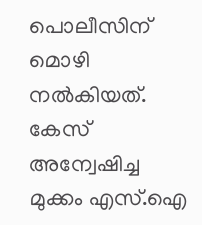പൊലീസിന് മൊഴി നൽകിയത്.
കേസ് അന്വേഷിച്ച മുക്കം എസ്.ഐ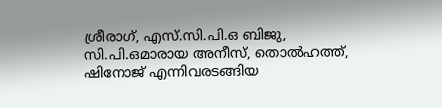ശ്രീരാഗ്, എസ്.സി.പി.ഒ ബിജു, സി.പി.ഒമാരായ അനീസ്, തൊൽഹത്ത്, ഷിനോജ് എന്നിവരടങ്ങിയ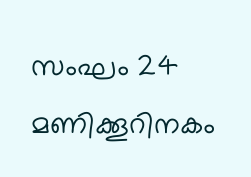സംഘം 24 മണിക്കൂറിനകം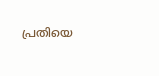പ്രതിയെ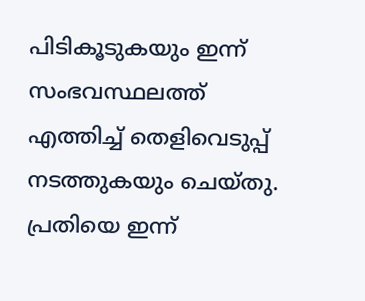പിടികൂടുകയും ഇന്ന് സംഭവസ്ഥലത്ത് എത്തിച്ച് തെളിവെടുപ്പ് നടത്തുകയും ചെയ്തു. പ്രതിയെ ഇന്ന്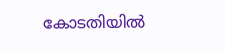കോടതിയിൽ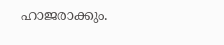ഹാജരാക്കും.